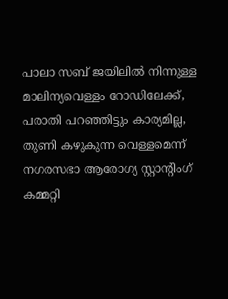പാലാ സബ് ജയിലില്‍ നിന്നുള്ള മാലിന്യവെള്ളം റോഡിലേക്ക്, പരാതി പറഞ്ഞിട്ടും കാര്യമില്ല, തുണി കഴുകുന്ന വെള്ളമെന്ന് നഗരസഭാ ആരോഗ്യ സ്റ്റാന്റിംഗ് കമ്മറ്റി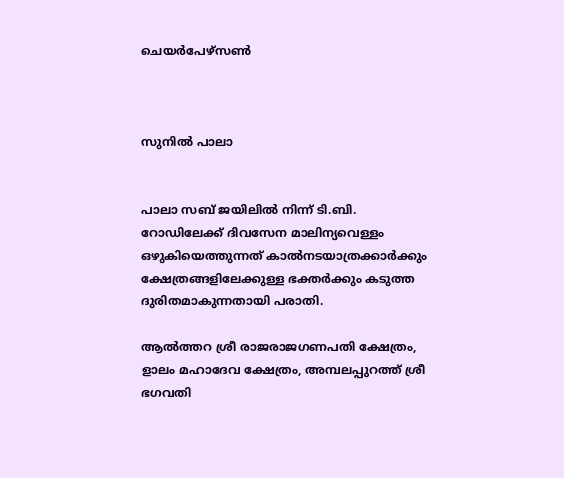ചെയര്‍പേഴ്സണ്‍



സുനില്‍ പാലാ


പാലാ സബ് ജയിലില്‍ നിന്ന് ടി.ബി. റോഡിലേക്ക് ദിവസേന മാലിന്യവെള്ളം ഒഴുകിയെത്തുന്നത് കാല്‍നടയാത്രക്കാര്‍ക്കും ക്ഷേത്രങ്ങളിലേക്കുള്ള ഭക്തര്‍ക്കും കടുത്ത ദുരിതമാകുന്നതായി പരാതി.

ആല്‍ത്തറ ശ്രീ രാജരാജഗണപതി ക്ഷേത്രം, ളാലം മഹാദേവ ക്ഷേത്രം, അമ്പലപ്പുറത്ത് ശ്രീ ഭഗവതി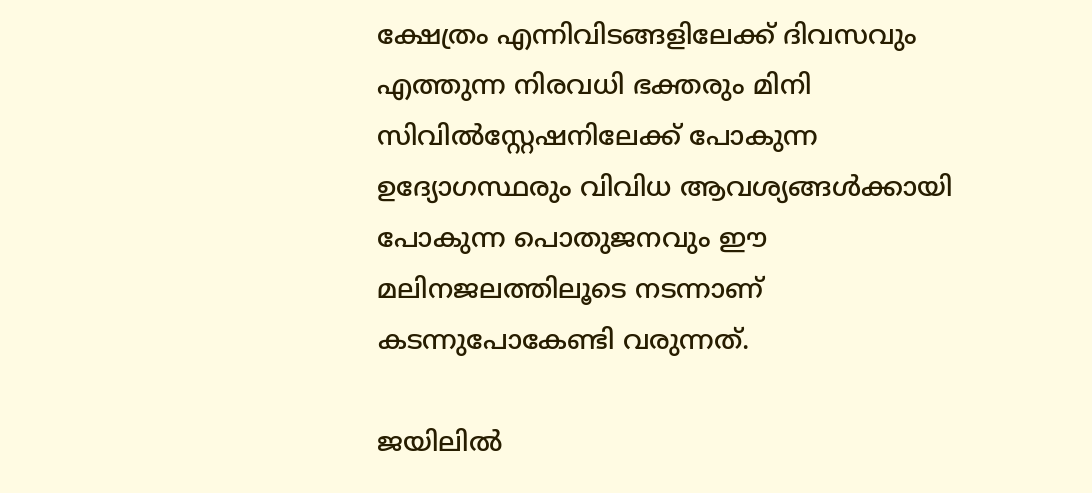ക്ഷേത്രം എന്നിവിടങ്ങളിലേക്ക് ദിവസവും എത്തുന്ന നിരവധി ഭക്തരും മിനി സിവില്‍സ്റ്റേഷനിലേക്ക് പോകുന്ന ഉദ്യോഗസ്ഥരും വിവിധ ആവശ്യങ്ങള്‍ക്കായി പോകുന്ന പൊതുജനവും ഈ മലിനജലത്തിലൂടെ നടന്നാണ് കടന്നുപോകേണ്ടി വരുന്നത്.

ജയിലില്‍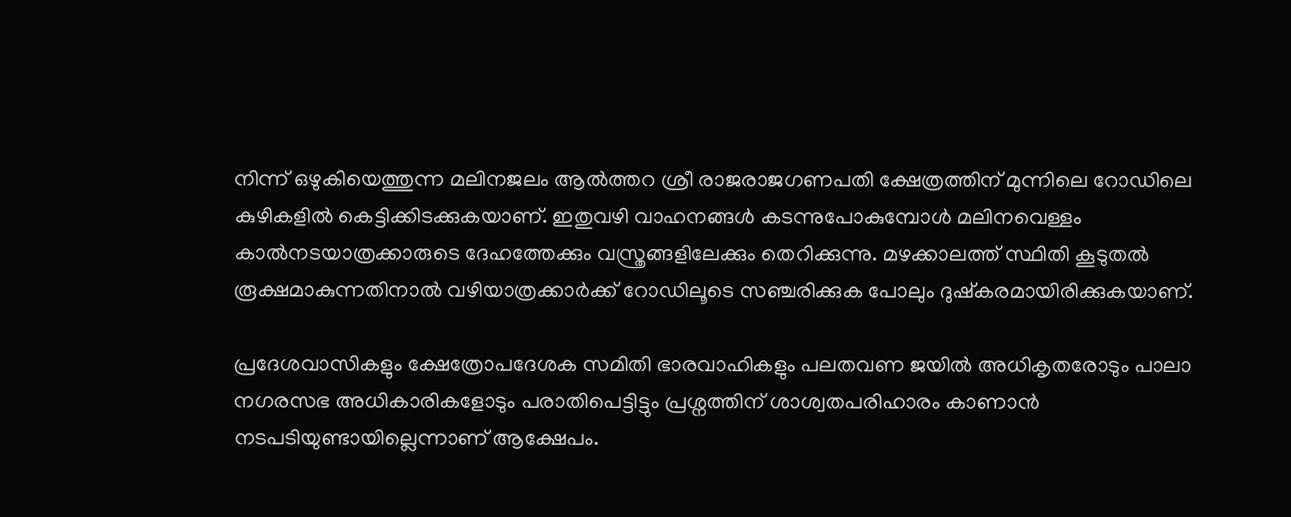നിന്ന് ഒഴുകിയെത്തുന്ന മലിനജലം ആല്‍ത്തറ ശ്രീ രാജരാജഗണപതി ക്ഷേത്രത്തിന് മുന്നിലെ റോഡിലെ കുഴികളില്‍ കെട്ടിക്കിടക്കുകയാണ്. ഇതുവഴി വാഹനങ്ങള്‍ കടന്നുപോകുമ്പോള്‍ മലിനവെള്ളം കാല്‍നടയാത്രക്കാരുടെ ദേഹത്തേക്കും വസ്ത്രങ്ങളിലേക്കും തെറിക്കുന്നു. മഴക്കാലത്ത് സ്ഥിതി കൂടുതല്‍ രൂക്ഷമാകുന്നതിനാല്‍ വഴിയാത്രക്കാര്‍ക്ക് റോഡിലൂടെ സഞ്ചരിക്കുക പോലും ദുഷ്‌കരമായിരിക്കുകയാണ്.

പ്രദേശവാസികളും ക്ഷേത്രോപദേശക സമിതി ഭാരവാഹികളും പലതവണ ജയില്‍ അധികൃതരോടും പാലാ നഗരസഭ അധികാരികളോടും പരാതിപെട്ടിട്ടും പ്രശ്നത്തിന് ശാശ്വതപരിഹാരം കാണാന്‍ നടപടിയുണ്ടായില്ലെന്നാണ് ആക്ഷേപം.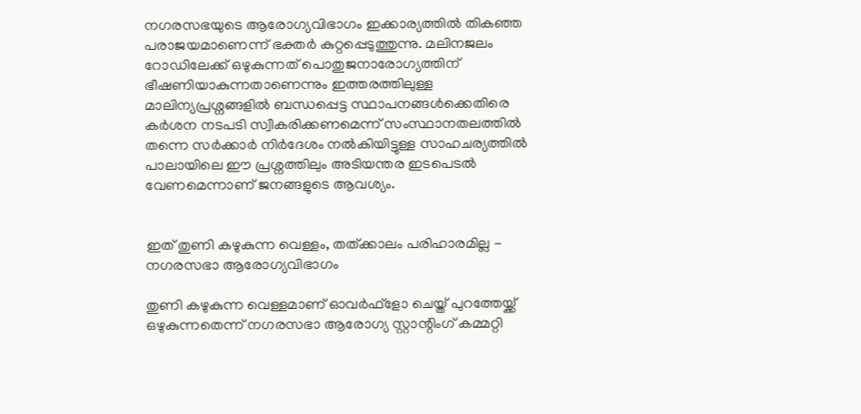നഗരസഭയുടെ ആരോഗ്യവിഭാഗം ഇക്കാര്യത്തില്‍ തികഞ്ഞ പരാജയമാണെന്ന് ഭക്തര്‍ കുറ്റപ്പെടുത്തുന്നു. മലിനജലം റോഡിലേക്ക് ഒഴുകുന്നത് പൊതുജനാരോഗ്യത്തിന് ഭീഷണിയാകുന്നതാണെന്നും ഇത്തരത്തിലുള്ള മാലിന്യപ്രശ്നങ്ങളില്‍ ബന്ധപ്പെട്ട സ്ഥാപനങ്ങള്‍ക്കെതിരെ കര്‍ശന നടപടി സ്വീകരിക്കണമെന്ന് സംസ്ഥാനതലത്തില്‍ തന്നെ സര്‍ക്കാര്‍ നിര്‍ദേശം നല്‍കിയിട്ടുള്ള സാഹചര്യത്തില്‍ പാലായിലെ ഈ പ്രശ്നത്തിലും അടിയന്തര ഇടപെടല്‍ വേണമെന്നാണ് ജനങ്ങളുടെ ആവശ്യം.


ഇത് തുണി കഴുകുന്ന വെള്ളം, തത്ക്കാലം പരിഹാരമില്ല - നഗരസഭാ ആരോഗ്യവിഭാഗം

തുണി കഴുകുന്ന വെള്ളമാണ് ഓവര്‍ഫ്ളോ ചെയ്ത് പുറത്തേയ്ക്ക് ഒഴുകുന്നതെന്ന് നഗരസഭാ ആരോഗ്യ സ്റ്റാന്റിംഗ് കമ്മറ്റി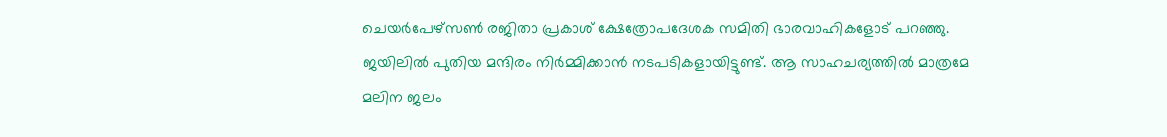ചെയര്‍പേഴ്സണ്‍ രജിതാ പ്രകാശ് ക്ഷേത്രോപദേശക സമിതി ഭാരവാഹികളോട് പറഞ്ഞു. ജയിലില്‍ പുതിയ മന്ദിരം നിര്‍മ്മിക്കാന്‍ നടപടികളായിട്ടുണ്ട്. ആ സാഹചര്യത്തില്‍ മാത്രമേ മലിന ജലം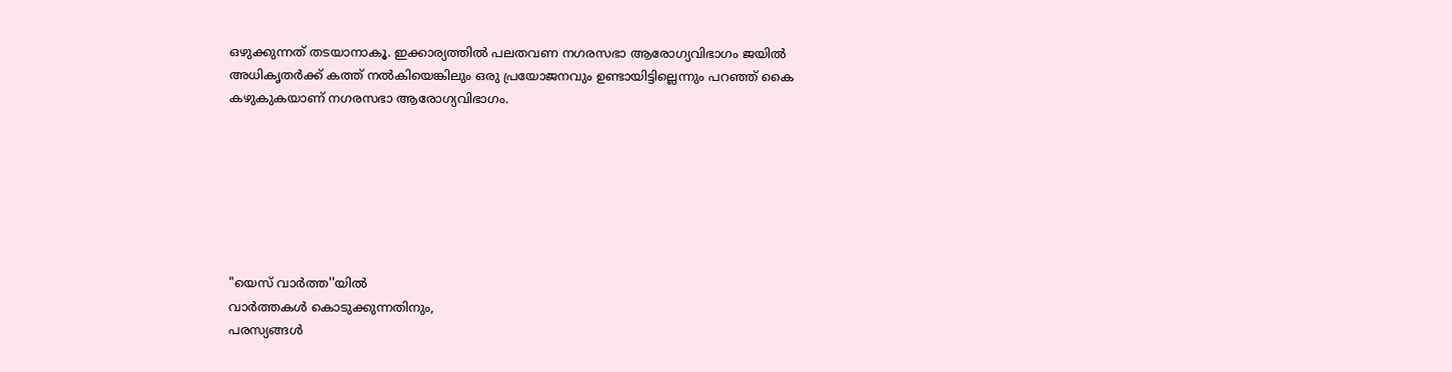ഒഴുക്കുന്നത് തടയാനാകൂ. ഇക്കാര്യത്തില്‍ പലതവണ നഗരസഭാ ആരോഗ്യവിഭാഗം ജയില്‍ അധികൃതര്‍ക്ക് കത്ത് നല്‍കിയെങ്കിലും ഒരു പ്രയോജനവും ഉണ്ടായിട്ടില്ലെന്നും പറഞ്ഞ് കൈ കഴുകുകയാണ് നഗരസഭാ ആരോഗ്യവിഭാഗം.







"യെസ് വാർത്ത''യിൽ
വാർത്തകൾ കൊടുക്കുന്നതിനും,
പരസ്യങ്ങൾ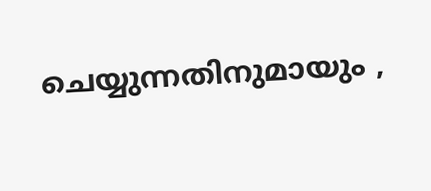ചെയ്യുന്നതിനുമായും ,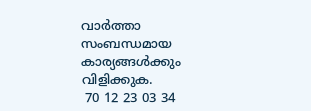വാർത്താ സംബന്ധമായ കാര്യങ്ങൾക്കും
വിളിക്കുക.
 70 12 23 03 34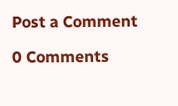Post a Comment

0 Comments